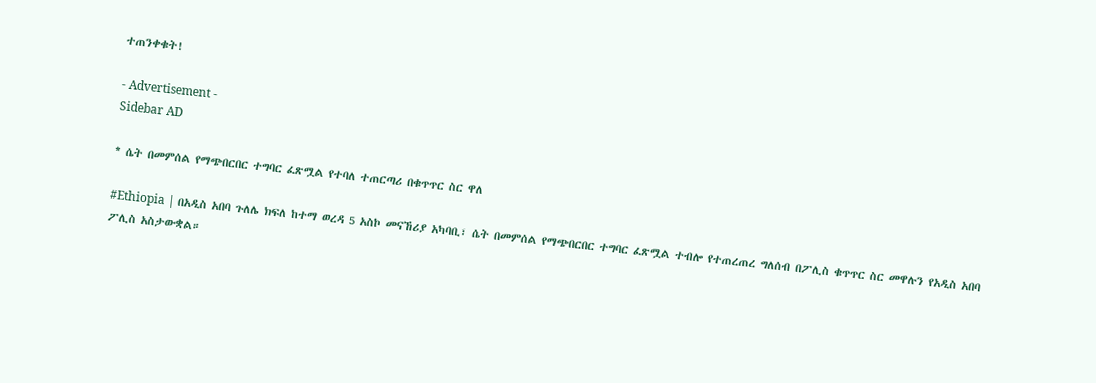ተጠንቀቁት!

- Advertisement -
Sidebar AD

* ሴት በመምሰል የማጭበርበር ተግባር ፈጽሟል የተባለ ተጠርጣሪ በቁጥጥር ስር ዋለ

#Ethiopia | በአዲስ አበባ ጉለሌ ክፍለ ከተማ ወረዳ 5 አስኮ መናኸሪያ አካባቢ፣ ሴት በመምሰል የማጭበርበር ተግባር ፈጽሟል ተብሎ የተጠረጠረ ግለሰብ በፖሊስ ቁጥጥር ስር መዋሉን የአዲስ አበባ ፖሊስ አስታውቋል።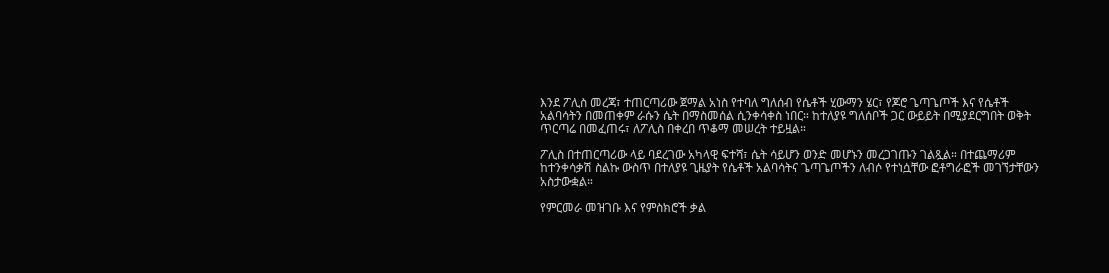እንደ ፖሊስ መረጃ፣ ተጠርጣሪው ጀማል አነስ የተባለ ግለሰብ የሴቶች ሂውማን ሄር፣ የጆሮ ጌጣጌጦች እና የሴቶች አልባሳትን በመጠቀም ራሱን ሴት በማስመሰል ሲንቀሳቀስ ነበር። ከተለያዩ ግለሰቦች ጋር ውይይት በሚያደርግበት ወቅት ጥርጣሬ በመፈጠሩ፣ ለፖሊስ በቀረበ ጥቆማ መሠረት ተይዟል።

ፖሊስ በተጠርጣሪው ላይ ባደረገው አካላዊ ፍተሻ፣ ሴት ሳይሆን ወንድ መሆኑን መረጋገጡን ገልጿል። በተጨማሪም ከተንቀሳቃሽ ስልኩ ውስጥ በተለያዩ ጊዜያት የሴቶች አልባሳትና ጌጣጌጦችን ለብሶ የተነሷቸው ፎቶግራፎች መገኘታቸውን አስታውቋል።

የምርመራ መዝገቡ እና የምስክሮች ቃል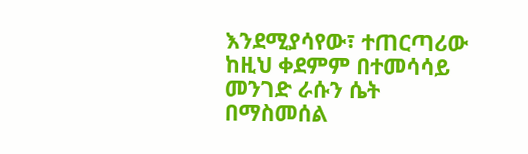እንደሚያሳየው፣ ተጠርጣሪው ከዚህ ቀደምም በተመሳሳይ መንገድ ራሱን ሴት በማስመሰል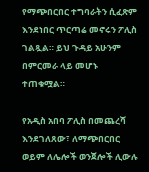የማጭበርበር ተግባራትን ሲፈጽም እንደነበር ጥርጣሬ መኖሩን ፖሊስ ገልጿል። ይህ ጉዳይ አሁንም በምርመራ ላይ መሆኑ ተጠቁሟል።

የአዲስ አበባ ፖሊስ በመጨረሻ እንደገለጸው፣ ለማጭበርበር ወይም ለሌሎች ወንጀሎች ሊውሉ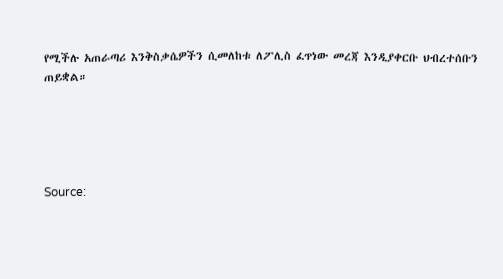የሚችሉ አጠራጣሪ እንቅስቃሴዎችን ሲመለከቱ ለፖሊስ ፈጥነው መረጃ እንዲያቀርቡ ህብረተሰቡን ጠይቋል።





Source: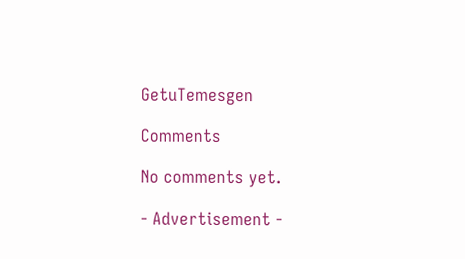GetuTemesgen

Comments

No comments yet.

- Advertisement -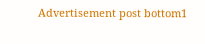Advertisement post bottom1